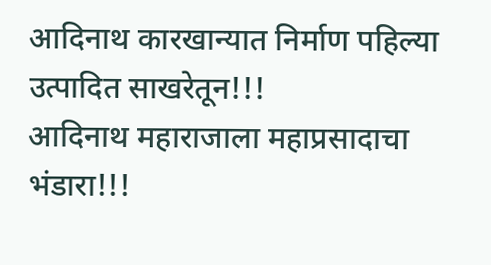आदिनाथ कारखान्यात निर्माण पहिल्या उत्पादित साखरेतून!!!
आदिनाथ महाराजाला महाप्रसादाचा भंडारा!!!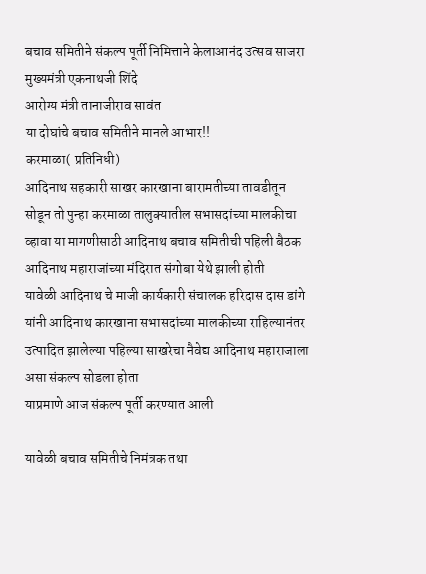बचाव समितीने संकल्प पूर्ती निमित्ताने केलाआनंद उत्सव साजरा
मुख्यमंत्री एकनाथजी शिंदे
आरोग्य मंत्री तानाजीराव सावंत
या दोघांचे बचाव समितीने मानले आभार!!
करमाळा( प्रतिनिधी)
आदिनाथ सहकारी साखर कारखाना बारामतीच्या तावडीतून सोडून तो पुन्हा करमाळा तालुक्यातील सभासदांच्या मालकीचा व्हावा या मागणीसाठी आदिनाथ बचाव समितीची पहिली बैठक आदिनाथ महाराजांच्या मंदिरात संगोबा येथे झाली होती
यावेळी आदिनाथ चे माजी कार्यकारी संचालक हरिदास दास डांगे यांनी आदिनाथ कारखाना सभासदांच्या मालकीच्या राहिल्यानंतर उत्पादित झालेल्या पहिल्या साखरेचा नैवेद्य आदिनाथ महाराजाला असा संकल्प सोडला होता
याप्रमाणे आज संकल्प पूर्ती करण्यात आली

यावेळी बचाव समितीचे निमंत्रक तथा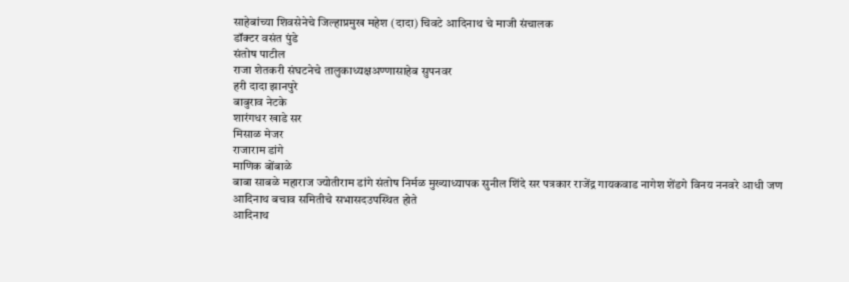साहेबांच्या शिवसेनेचे जिल्हाप्रमुख महेश (दादा) चिवटे आदिनाथ चे माजी संचालक
डॉक्टर वसंत पुंडे
संतोष पाटील
राजा शेतकरी संघटनेचे तालुकाध्यक्षअण्णासाहेब सुपनवर
हरी दादा झानपुरे
बाबुराव नेटके
शारंगधर खाडे सर
मिसाळ मेजर
राजाराम डांगे
माणिक बोंबाळे
बाबा साबळे महाराज ज्योतीराम डांगे संतोष निर्मळ मुख्याध्यापक सुनील शिंदे सर पत्रकार राजेंद्र गायकवाड नागेश शेंडगे विनय ननवरे आधी जण आदिनाथ बचाव समितीचे सभासदउपस्थित होते
आदिनाथ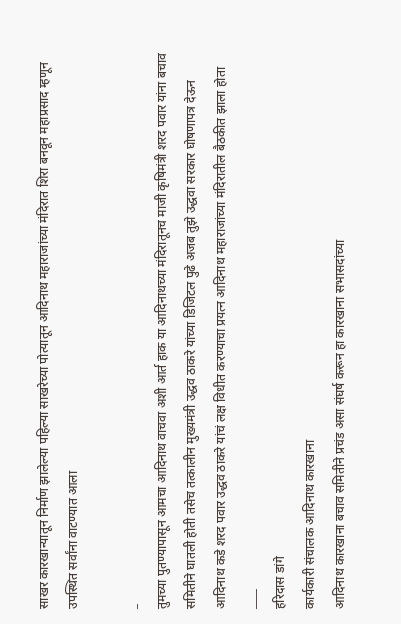साखर कारखान्यातून निर्माण झालेल्या पहिल्या साखरेच्या पोत्यातून आदिनाथ महाराजांच्या मंदिरात शिरा बनवून महाप्रसाद म्हणून उपस्थित सर्वांना वाटण्यात आला

_
तुमच्या पुतण्यापासून आमचा आदिनाथ वाचवा अशी आर्त हाक या आदिनाथच्या मंदिरातूनच माजी कृषिमंत्री शरद पवार यांना बचाव समितीने घातली होती तसेच तत्कालीन मुख्यमंत्री उद्धव ठाकरे यांच्या डिजिटल पुढे अजब तुझे उद्धवा सरकार घोषणापत्र देऊन आदिनाथ कडे शरद पवार उद्धव ठाकरे यांचं लक्ष विधीत करण्याचा प्रयत्न आदिनाथ महाराजांच्या मंदिरातील बैठकीत झाला होता
____
हरिदास डांगे
कार्यकारी संचालक आदिनाथ कारखाना
आदिनाथ कारखाना बचाव समितीने प्रचंड असा संघर्ष करून हा कारखाना सभासदांच्या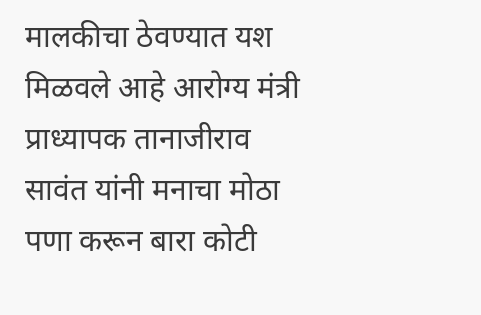मालकीचा ठेवण्यात यश मिळवले आहे आरोग्य मंत्री प्राध्यापक तानाजीराव सावंत यांनी मनाचा मोठा पणा करून बारा कोटी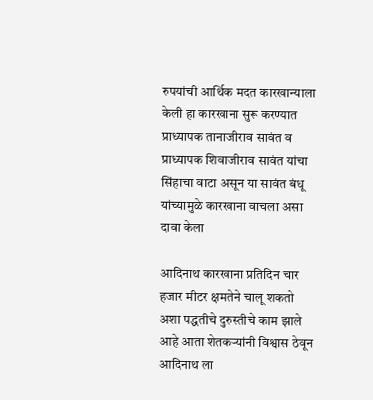रुपयांची आर्थिक मदत कारखान्याला केली हा कारखाना सुरू करण्यात प्राध्यापक तानाजीराव सावंत व प्राध्यापक शिवाजीराव सावंत यांचा सिंहाचा वाटा असून या सावंत बंधू यांच्यामुळे कारखाना वाचला असा दावा केला

आदिनाथ कारखाना प्रतिदिन चार हजार मीटर क्षमतेने चालू शकतो अशा पद्धतीचे दुरुस्तीचे काम झाले आहे आता शेतकऱ्यांनी विश्वास ठेवून आदिनाथ ला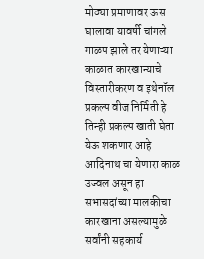मोठ्या प्रमाणावर ऊस घालावा यावर्षी चांगले गाळप झाले तर येणाऱ्या काळात कारखान्याचे विस्तारीकरण व इथेनॉल प्रकल्प वीज निर्मिती हे तिन्ही प्रकल्प खाती घेता येऊ शकणार आहे आदिनाथ चा येणारा काळ उज्वल असून हा सभासदांच्या मालकीचा कारखाना असल्यामुळे सर्वांनी सहकार्य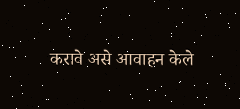करावे असे आवाहन केले